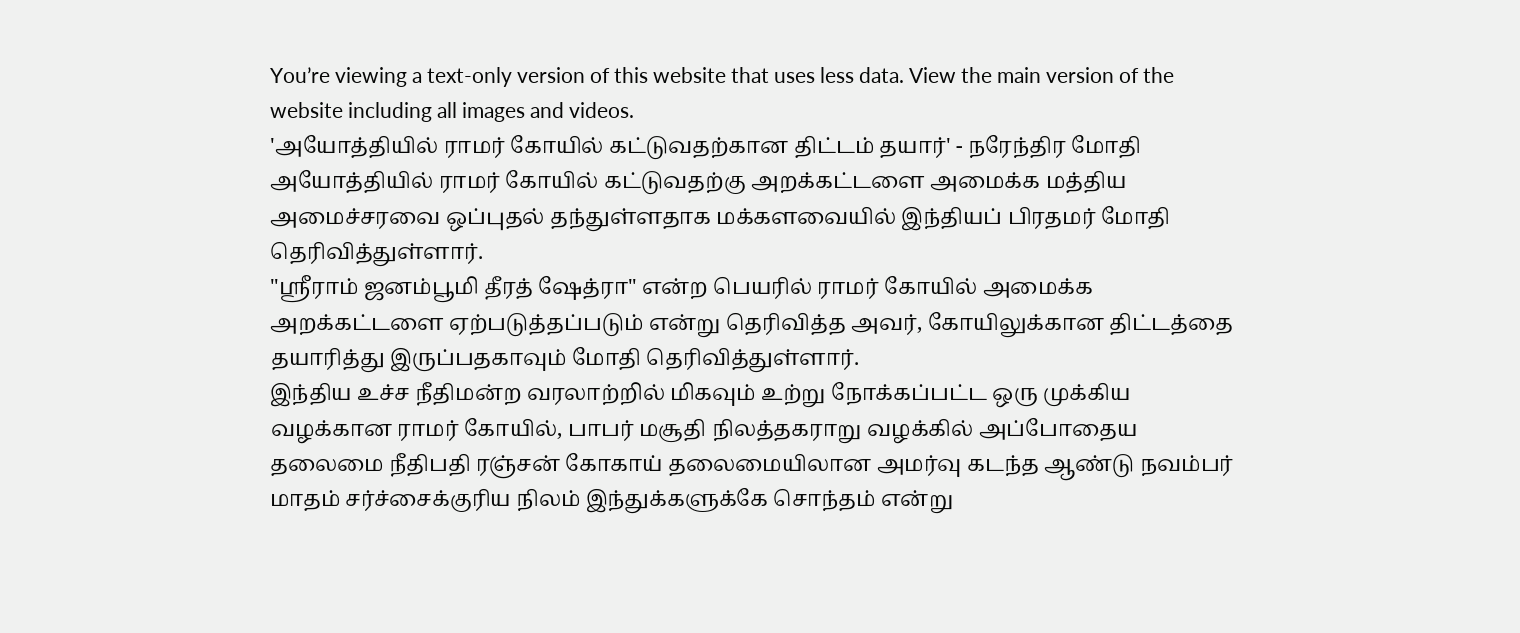You’re viewing a text-only version of this website that uses less data. View the main version of the website including all images and videos.
'அயோத்தியில் ராமர் கோயில் கட்டுவதற்கான திட்டம் தயார்' - நரேந்திர மோதி
அயோத்தியில் ராமர் கோயில் கட்டுவதற்கு அறக்கட்டளை அமைக்க மத்திய அமைச்சரவை ஒப்புதல் தந்துள்ளதாக மக்களவையில் இந்தியப் பிரதமர் மோதி தெரிவித்துள்ளார்.
"ஸ்ரீராம் ஜனம்பூமி தீரத் ஷேத்ரா" என்ற பெயரில் ராமர் கோயில் அமைக்க அறக்கட்டளை ஏற்படுத்தப்படும் என்று தெரிவித்த அவர், கோயிலுக்கான திட்டத்தை தயாரித்து இருப்பதகாவும் மோதி தெரிவித்துள்ளார்.
இந்திய உச்ச நீதிமன்ற வரலாற்றில் மிகவும் உற்று நோக்கப்பட்ட ஒரு முக்கிய வழக்கான ராமர் கோயில், பாபர் மசூதி நிலத்தகராறு வழக்கில் அப்போதைய தலைமை நீதிபதி ரஞ்சன் கோகாய் தலைமையிலான அமர்வு கடந்த ஆண்டு நவம்பர் மாதம் சர்ச்சைக்குரிய நிலம் இந்துக்களுக்கே சொந்தம் என்று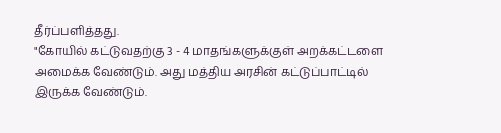தீர்ப்பளித்தது.
"கோயில் கட்டுவதற்கு 3 - 4 மாதங்களுக்குள் அறக்கட்டளை அமைக்க வேண்டும். அது மத்திய அரசின் கட்டுப்பாட்டில் இருக்க வேண்டும்.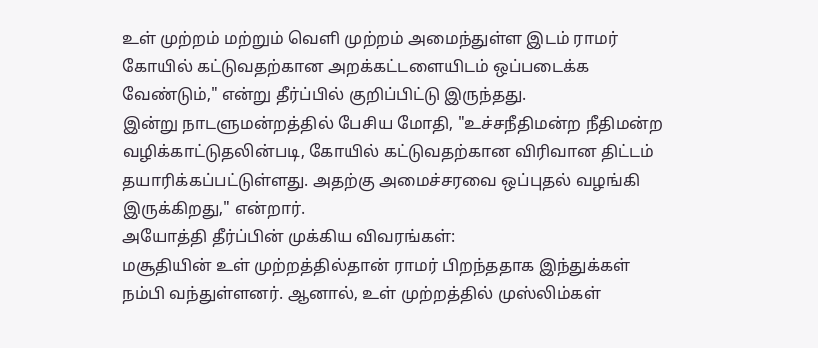உள் முற்றம் மற்றும் வெளி முற்றம் அமைந்துள்ள இடம் ராமர் கோயில் கட்டுவதற்கான அறக்கட்டளையிடம் ஒப்படைக்க வேண்டும்," என்று தீர்ப்பில் குறிப்பிட்டு இருந்தது.
இன்று நாடளுமன்றத்தில் பேசிய மோதி, "உச்சநீதிமன்ற நீதிமன்ற வழிக்காட்டுதலின்படி, கோயில் கட்டுவதற்கான விரிவான திட்டம் தயாரிக்கப்பட்டுள்ளது. அதற்கு அமைச்சரவை ஒப்புதல் வழங்கி இருக்கிறது," என்றார்.
அயோத்தி தீர்ப்பின் முக்கிய விவரங்கள்:
மசூதியின் உள் முற்றத்தில்தான் ராமர் பிறந்ததாக இந்துக்கள் நம்பி வந்துள்ளனர். ஆனால், உள் முற்றத்தில் முஸ்லிம்கள்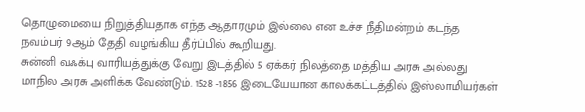தொழுமையை நிறுத்தியதாக எந்த ஆதாரமும் இல்லை என உச்ச நீதிமன்றம் கடந்த நவம்பர் 9ஆம் தேதி வழங்கிய தீர்ப்பில் கூறியது.
சுன்னி வஃக்பு வாரியத்துக்கு வேறு இடத்தில் 5 ஏக்கர் நிலத்தை மத்திய அரசு அல்லது மாநில அரசு அளிக்க வேண்டும். 1528 -1856 இடையேயான காலக்கட்டத்தில் இஸ்லாமியர்கள்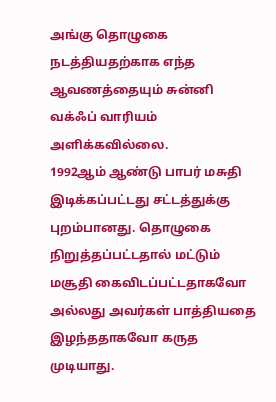அங்கு தொழுகை நடத்தியதற்காக எந்த ஆவணத்தையும் சுன்னி வக்ஃப் வாரியம் அளிக்கவில்லை.
1992ஆம் ஆண்டு பாபர் மசுதி இடிக்கப்பட்டது சட்டத்துக்கு புறம்பானது. தொழுகை நிறுத்தப்பட்டதால் மட்டும் மசூதி கைவிடப்பட்டதாகவோ அல்லது அவர்கள் பாத்தியதை இழந்ததாகவோ கருத முடியாது.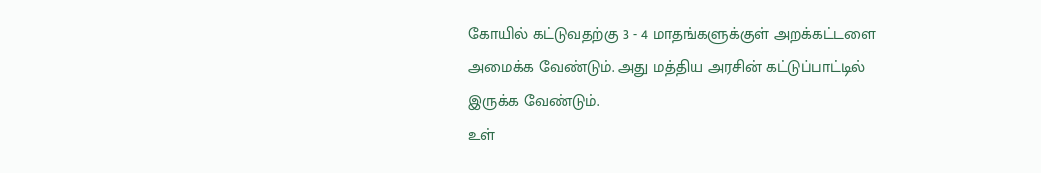கோயில் கட்டுவதற்கு 3 - 4 மாதங்களுக்குள் அறக்கட்டளை அமைக்க வேண்டும். அது மத்திய அரசின் கட்டுப்பாட்டில் இருக்க வேண்டும்.
உள்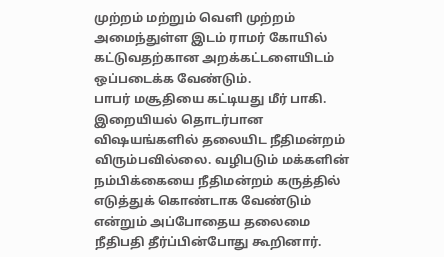முற்றம் மற்றும் வெளி முற்றம் அமைந்துள்ள இடம் ராமர் கோயில் கட்டுவதற்கான அறக்கட்டளையிடம் ஒப்படைக்க வேண்டும்.
பாபர் மசூதியை கட்டியது மீர் பாகி. இறையியல் தொடர்பான விஷயங்களில் தலையிட நீதிமன்றம் விரும்பவில்லை. வழிபடும் மக்களின் நம்பிக்கையை நீதிமன்றம் கருத்தில் எடுத்துக் கொண்டாக வேண்டும் என்றும் அப்போதைய தலைமை நீதிபதி தீர்ப்பின்போது கூறினார்.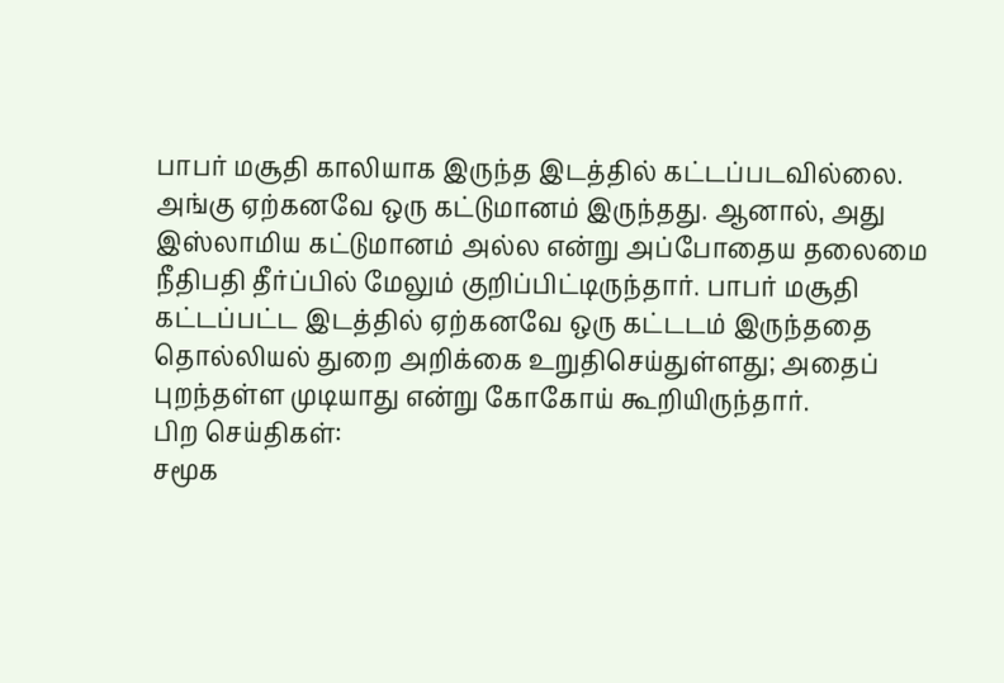பாபர் மசூதி காலியாக இருந்த இடத்தில் கட்டப்படவில்லை. அங்கு ஏற்கனவே ஒரு கட்டுமானம் இருந்தது. ஆனால், அது இஸ்லாமிய கட்டுமானம் அல்ல என்று அப்போதைய தலைமை நீதிபதி தீர்ப்பில் மேலும் குறிப்பிட்டிருந்தார். பாபர் மசூதி கட்டப்பட்ட இடத்தில் ஏற்கனவே ஒரு கட்டடம் இருந்ததை தொல்லியல் துறை அறிக்கை உறுதிசெய்துள்ளது; அதைப் புறந்தள்ள முடியாது என்று கோகோய் கூறியிருந்தார்.
பிற செய்திகள்:
சமூக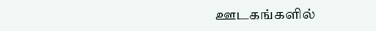ஊடகங்களில்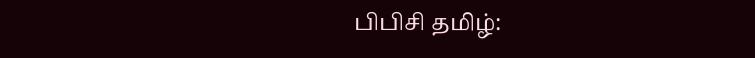பிபிசி தமிழ்: